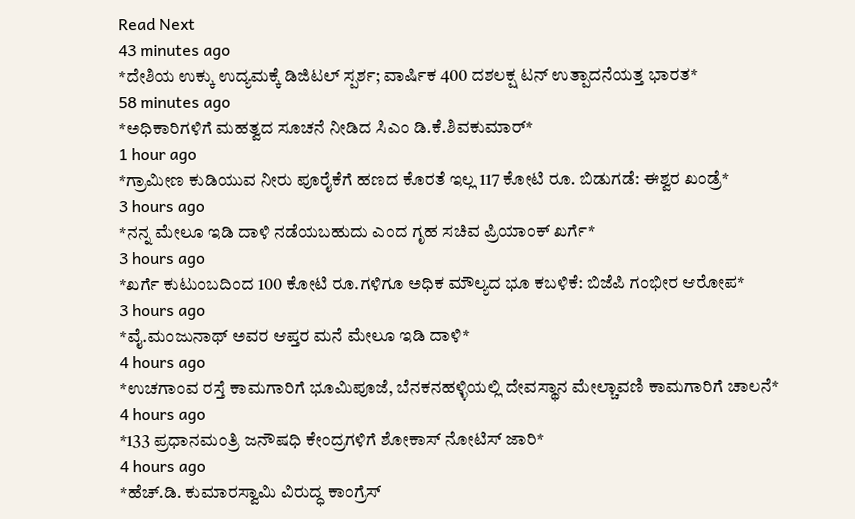Read Next
43 minutes ago
*ದೇಶಿಯ ಉಕ್ಕು ಉದ್ಯಮಕ್ಕೆ ಡಿಜಿಟಲ್ ಸ್ಪರ್ಶ; ವಾರ್ಷಿಕ 400 ದಶಲಕ್ಷ ಟನ್ ಉತ್ಪಾದನೆಯತ್ತ ಭಾರತ*
58 minutes ago
*ಅಧಿಕಾರಿಗಳಿಗೆ ಮಹತ್ವದ ಸೂಚನೆ ನೀಡಿದ ಸಿಎಂ ಡಿ.ಕೆ.ಶಿವಕುಮಾರ್*
1 hour ago
*ಗ್ರಾಮೀಣ ಕುಡಿಯುವ ನೀರು ಪೂರೈಕೆಗೆ ಹಣದ ಕೊರತೆ ಇಲ್ಲ 117 ಕೋಟಿ ರೂ. ಬಿಡುಗಡೆ: ಈಶ್ವರ ಖಂಡ್ರೆ*
3 hours ago
*ನನ್ನ ಮೇಲೂ ಇಡಿ ದಾಳಿ ನಡೆಯಬಹುದು ಎಂದ ಗೃಹ ಸಚಿವ ಪ್ರಿಯಾಂಕ್ ಖರ್ಗೆ*
3 hours ago
*ಖರ್ಗೆ ಕುಟುಂಬದಿಂದ 100 ಕೋಟಿ ರೂ.ಗಳಿಗೂ ಅಧಿಕ ಮೌಲ್ಯದ ಭೂ ಕಬಳಿಕೆ: ಬಿಜೆಪಿ ಗಂಭೀರ ಆರೋಪ*
3 hours ago
*ವೈ.ಮಂಜುನಾಥ್ ಅವರ ಆಪ್ತರ ಮನೆ ಮೇಲೂ ಇಡಿ ದಾಳಿ*
4 hours ago
*ಉಚಗಾಂವ ರಸ್ತೆ ಕಾಮಗಾರಿಗೆ ಭೂಮಿಪೂಜೆ, ಬೆನಕನಹಳ್ಳಿಯಲ್ಲಿ ದೇವಸ್ಥಾನ ಮೇಲ್ಚಾವಣಿ ಕಾಮಗಾರಿಗೆ ಚಾಲನೆ*
4 hours ago
*133 ಪ್ರಧಾನಮಂತ್ರಿ ಜನೌಷಧಿ ಕೇಂದ್ರಗಳಿಗೆ ಶೋಕಾಸ್ ನೋಟಿಸ್ ಜಾರಿ*
4 hours ago
*ಹೆಚ್.ಡಿ. ಕುಮಾರಸ್ವಾಮಿ ವಿರುದ್ಧ ಕಾಂಗ್ರೆಸ್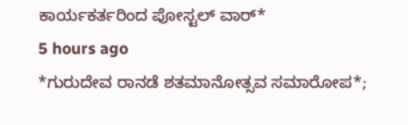ಕಾರ್ಯಕರ್ತರಿಂದ ಪೋಸ್ಟಲ್ ವಾರ್*
5 hours ago
*ಗುರುದೇವ ರಾನಡೆ ಶತಮಾನೋತ್ಸವ ಸಮಾರೋಪ*;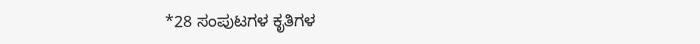*28 ಸಂಪುಟಗಳ ಕೃತಿಗಳ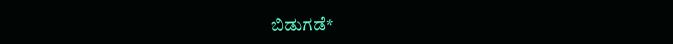ಬಿಡುಗಡೆ*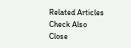Related Articles
Check Also
Close